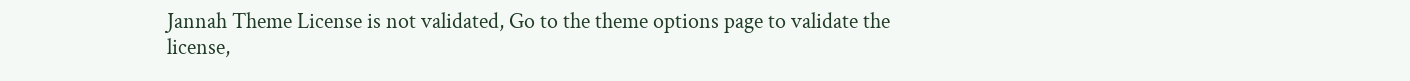Jannah Theme License is not validated, Go to the theme options page to validate the license,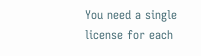You need a single license for each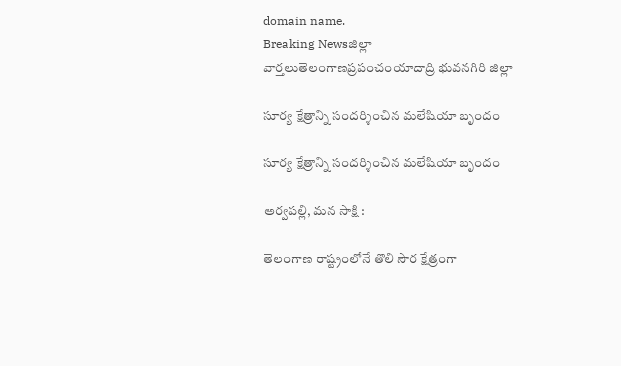domain name.
Breaking Newsజిల్లా వార్తలుతెలంగాణప్రపంచంయాదాద్రి భువనగిరి జిల్లా

సూర్య క్షేత్రాన్ని సందర్శించిన మలేషియా బృందం

సూర్య క్షేత్రాన్ని సందర్శించిన మలేషియా బృందం

అర్వపల్లి, మన సాక్షి :

తెలంగాణ రాష్ట్రంలోనే తొలి సౌర క్షేత్రంగా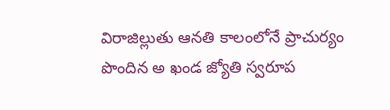విరాజిల్లుతు ఆనతి కాలంలోనే ప్రాచుర్యం పొందిన అ ఖండ జ్యోతి స్వరూప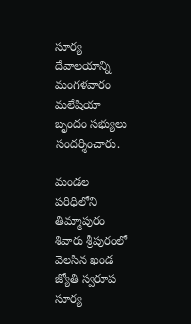సూర్య దేవాలయాన్ని మంగళవారం మలేషియా బృందం సభ్యులు సందర్శించారు.

మండల పరిధిలోని తిమ్మాపురం శివారు శ్రీపురంలో వెలసిన ఖండ జ్యోతి స్వరూప సూర్య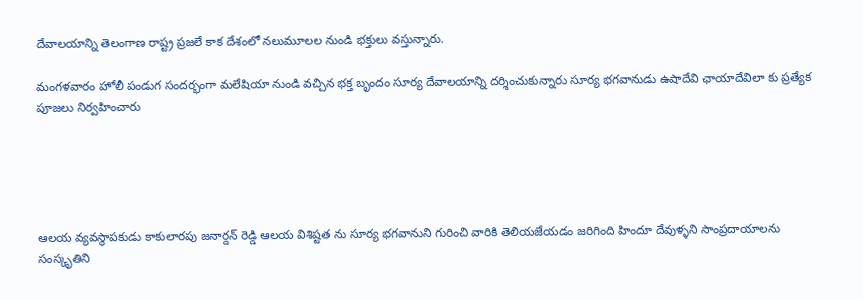దేవాలయాన్ని తెలంగాణ రాష్ట్ర ప్రజలే కాక దేశంలో నలుమూలల నుండి భక్తులు వస్తున్నారు.

మంగళవారం హోలీ పండుగ సందర్భంగా మలేషియా నుండి వచ్చిన భక్త బృందం సూర్య దేవాలయాన్ని దర్శించుకున్నారు సూర్య భగవానుడు ఉషాదేవి ఛాయాదేవిలా కు ప్రత్యేక పూజలు నిర్వహించారు





ఆలయ వ్యవస్థాపకుడు కాకులారపు జనార్దన్ రెడ్డి ఆలయ విశిష్టత ను సూర్య భగవానుని గురించి వారికి తెలియజేయడం జరిగింది హిందూ దేవుళ్ళని సాంప్రదాయాలను సంస్కృతిని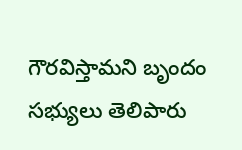గౌరవిస్తామని బృందం సభ్యులు తెలిపారు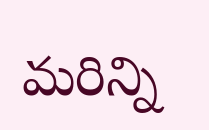మరిన్ని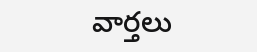వార్తలు